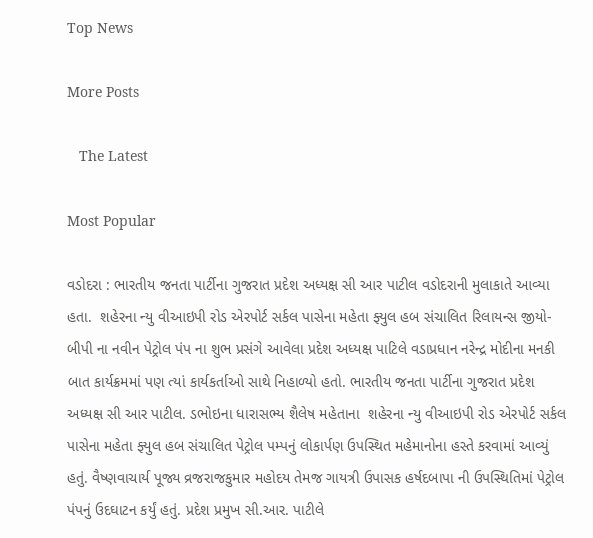Top News

More Posts

   The Latest

Most Popular

વડોદરા : ભારતીય જનતા પાર્ટીના ગુજરાત પ્રદેશ અધ્યક્ષ સી આર પાટીલ વડોદરાની મુલાકાતે આવ્યા હતા.  શહેરના ન્યુ વીઆઇપી રોડ એરપોર્ટ સર્કલ પાસેના મહેતા ફ્યુલ હબ સંચાલિત રિલાયન્સ જીયો-બીપી ના નવીન પેટ્રોલ પંપ ના શુભ પ્રસંગે આવેલા પ્રદેશ અધ્યક્ષ પાટિલે વડાપ્રધાન નરેન્દ્ર મોદીના મનકી બાત કાર્યક્રમમાં પણ ત્યાં કાર્યકર્તાઓ સાથે નિહાળ્યો હતો. ભારતીય જનતા પાર્ટીના ગુજરાત પ્રદેશ અધ્યક્ષ સી આર પાટીલ. ડભોઇના ધારાસભ્ય શૈલેષ મહેતાના  શહેરના ન્યુ વીઆઇપી રોડ એરપોર્ટ સર્કલ પાસેના મહેતા ફ્યુલ હબ સંચાલિત પેટ્રોલ પમ્પનું લોકાર્પણ ઉપસ્થિત મહેમાનોના હસ્તે કરવામાં આવ્યું હતું. વૈષ્ણવાચાર્ય પૂજ્ય વ્રજરાજકુમાર મહોદય તેમજ ગાયત્રી ઉપાસક હર્ષદબાપા ની ઉપસ્થિતિમાં પેટ્રોલ પંપનું ઉદઘાટન કર્યું હતું. પ્રદેશ પ્રમુખ સી.આર. પાટીલે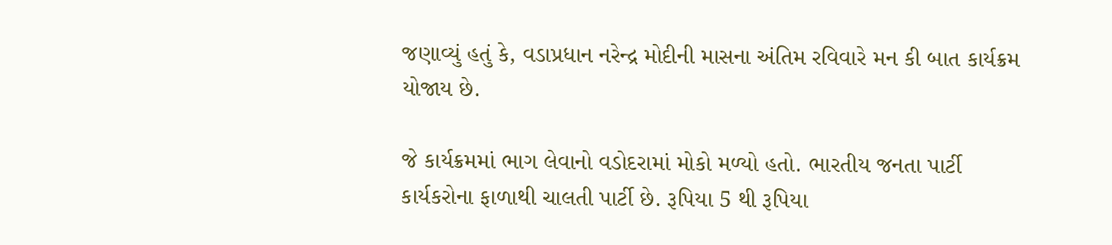જણાવ્યું હતું કે, વડાપ્રધાન નરેન્દ્ર મોદીની માસના અંતિમ રવિવારે મન કી બાત કાર્યક્રમ યોજાય છે.

જે કાર્યક્રમમાં ભાગ લેવાનો વડોદરામાં મોકો મળ્યો હતો. ભારતીય જનતા પાર્ટી કાર્યકરોના ફાળાથી ચાલતી પાર્ટી છે. રૂપિયા 5 થી રૂપિયા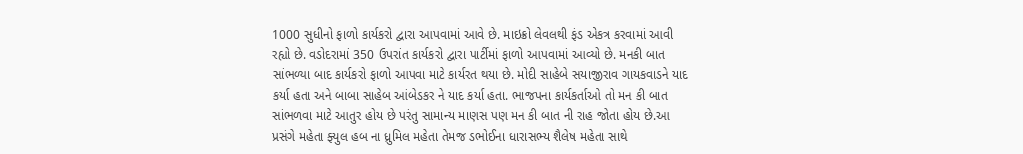1000 સુધીનો ફાળો કાર્યકરો દ્વારા આપવામાં આવે છે. માઇક્રો લેવલથી ફંડ એકત્ર કરવામાં આવી રહ્યો છે. વડોદરામાં 350 ઉપરાંત કાર્યકરો દ્વારા પાર્ટીમાં ફાળો આપવામાં આવ્યો છે. મનકી બાત સાંભળ્યા બાદ કાર્યકરો ફાળો આપવા માટે કાર્યરત થયા છે. મોદી સાહેબે સયાજીરાવ ગાયકવાડને યાદ કર્યા હતા અને બાબા સાહેબ આંબેડકર ને યાદ કર્યા હતા. ભાજપના કાર્યકર્તાઓ તો મન કી બાત સાંભળવા માટે આતુર હોય છે પરંતુ સામાન્ય માણસ પણ મન કી બાત ની રાહ જોતા હોય છે.આ પ્રસંગે મહેતા ફ્યુલ હબ ના ધ્રુમિલ મહેતા તેમજ ડભોઈના ધારાસભ્ય શૈલેષ મહેતા સાથે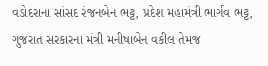વડોદરાના સાંસદ રંજનબેન ભટ્ટ, પ્રદેશ મહામંત્રી ભાર્ગવ ભટ્ટ, ગુજરાત સરકારના મંત્રી મનીષાબેન વકીલ તેમજ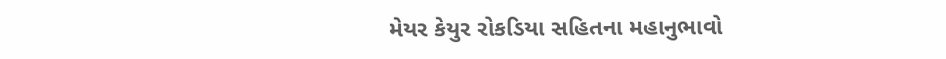મેયર કેયુર રોકડિયા સહિતના મહાનુભાવો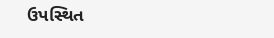ઉપસ્થિત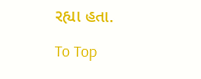રહ્યા હતા.

To Top